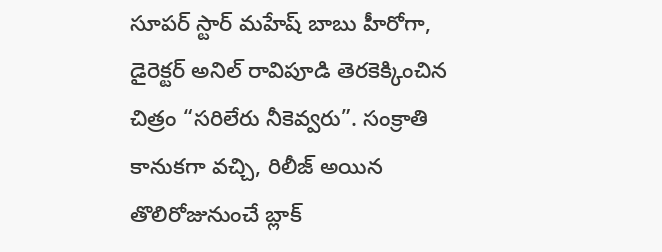సూపర్ స్టార్ మహేష్ బాబు హీరోగా, డైరెక్టర్ అనిల్ రావిపూడి తెరకెక్కించిన చిత్రం “సరిలేరు నీకెవ్వరు”. సంక్రాతి కానుకగా వచ్చి, రిలీజ్ అయిన తొలిరోజునుంచే బ్లాక్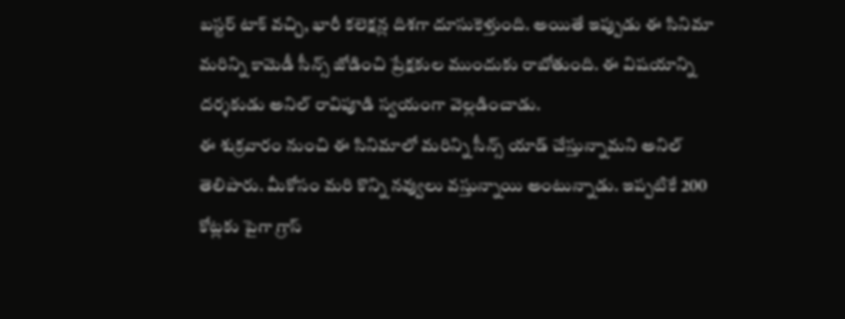బస్టర్ టాక్ వచ్చి, భారీ కలెక్షన్ల దిశగా దూసుకెళ్తుంది. అయితే ఇప్పుడు ఈ సినిమా మరిన్ని కామెడీ సీన్స్ జోడించి ప్రేక్షకుల ముందుకు రాబోతుంది. ఈ విషయాన్ని దర్శకుడు అనిల్ రావిపూడి స్వయంగా వెల్లడించాడు.
ఈ శుక్రవారం నుంచి ఈ సినిమాలో మరిన్ని సీన్స్ యాడ్ చేస్తున్నామని అనిల్ తెలిపారు. మీకోసం మరి కొన్ని నవ్వులు వస్తున్నాయి అంటున్నాడు. ఇప్పటికే 200 కోట్లకు పైగా గ్రాస్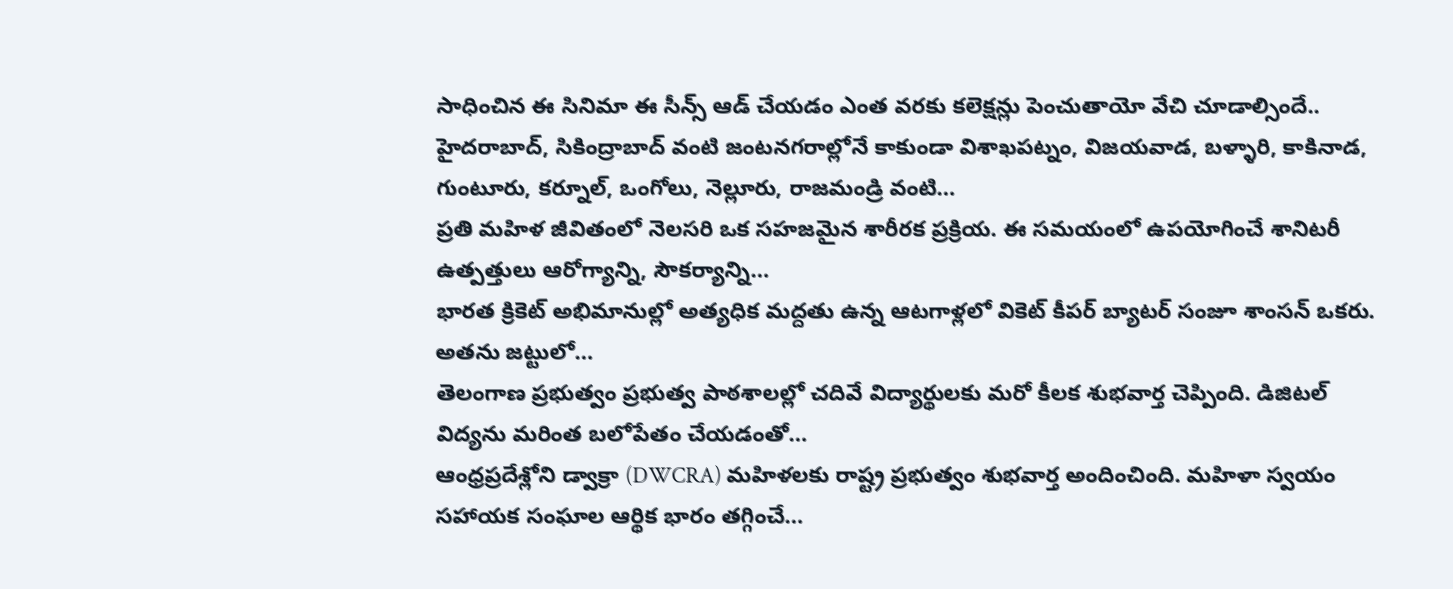సాధించిన ఈ సినిమా ఈ సీన్స్ ఆడ్ చేయడం ఎంత వరకు కలెక్షన్లు పెంచుతాయో వేచి చూడాల్సిందే..
హైదరాబాద్, సికింద్రాబాద్ వంటి జంటనగరాల్లోనే కాకుండా విశాఖపట్నం, విజయవాడ, బళ్ళారి, కాకినాడ, గుంటూరు, కర్నూల్, ఒంగోలు, నెల్లూరు, రాజమండ్రి వంటి…
ప్రతి మహిళ జీవితంలో నెలసరి ఒక సహజమైన శారీరక ప్రక్రియ. ఈ సమయంలో ఉపయోగించే శానిటరీ ఉత్పత్తులు ఆరోగ్యాన్ని, సౌకర్యాన్ని…
భారత క్రికెట్ అభిమానుల్లో అత్యధిక మద్దతు ఉన్న ఆటగాళ్లలో వికెట్ కీపర్ బ్యాటర్ సంజూ శాంసన్ ఒకరు. అతను జట్టులో…
తెలంగాణ ప్రభుత్వం ప్రభుత్వ పాఠశాలల్లో చదివే విద్యార్థులకు మరో కీలక శుభవార్త చెప్పింది. డిజిటల్ విద్యను మరింత బలోపేతం చేయడంతో…
ఆంధ్రప్రదేశ్లోని డ్వాక్రా (DWCRA) మహిళలకు రాష్ట్ర ప్రభుత్వం శుభవార్త అందించింది. మహిళా స్వయం సహాయక సంఘాల ఆర్థిక భారం తగ్గించే…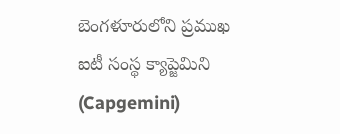బెంగళూరులోని ప్రముఖ ఐటీ సంస్థ క్యాప్జెమిని (Capgemini)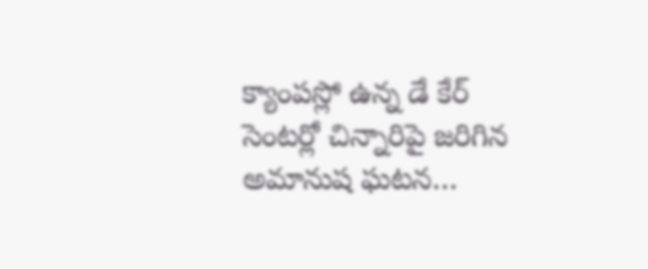క్యాంపస్లో ఉన్న డే కేర్ సెంటర్లో చిన్నారిపై జరిగిన అమానుష ఘటన…